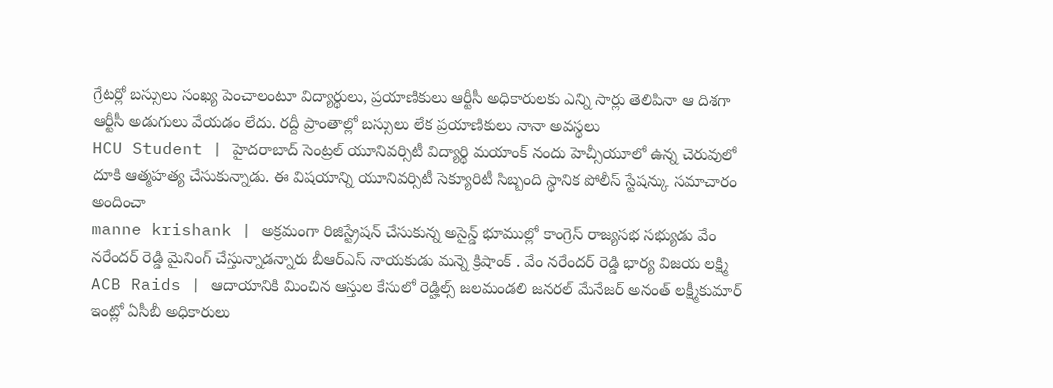గ్రేటర్లో బస్సులు సంఖ్య పెంచాలంటూ విద్యార్థులు, ప్రయాణికులు ఆర్టీసీ అధికారులకు ఎన్ని సార్లు తెలిపినా ఆ దిశగా ఆర్టీసీ అడుగులు వేయడం లేదు. రద్దీ ప్రాంతాల్లో బస్సులు లేక ప్రయాణికులు నానా అవస్థలు
HCU Student | హైదరాబాద్ సెంట్రల్ యూనివర్సిటీ విద్యార్థి మయాంక్ నందు హెచ్సీయూలో ఉన్న చెరువులో దూకి ఆత్మహత్య చేసుకున్నాడు. ఈ విషయాన్ని యూనివర్సిటీ సెక్యూరిటీ సిబ్బంది స్థానిక పోలీస్ స్టేషన్కు సమాచారం అందించా
manne krishank | అక్రమంగా రిజిస్ట్రేషన్ చేసుకున్న అసైన్డ్ భూముల్లో కాంగ్రెస్ రాజ్యసభ సభ్యుడు వేం నరేందర్ రెడ్డి మైనింగ్ చేస్తున్నాడన్నారు బీఆర్ఎస్ నాయకుడు మన్నె క్రిషాంక్ . వేం నరేందర్ రెడ్డి భార్య విజయ లక్ష్మి
ACB Raids | ఆదాయానికి మించిన ఆస్తుల కేసులో రెడ్హిల్స్ జలమండలి జనరల్ మేనేజర్ అనంత్ లక్ష్మీకుమార్ ఇంట్లో ఏసీబీ అధికారులు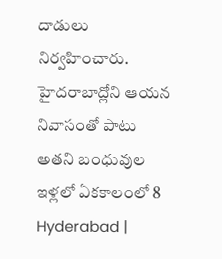దాడులు నిర్వహించారు. హైదరాబాద్లోని ఆయన నివాసంతో పాటు అతని బంధువుల ఇళ్లలో ఏకకాలంలో 8
Hyderabad |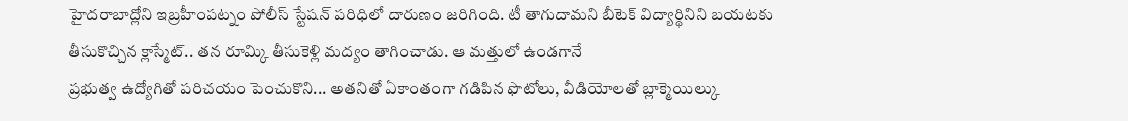హైదరాబాద్లోని ఇబ్రహీంపట్నం పోలీస్ స్టేషన్ పరిధిలో దారుణం జరిగింది. టీ తాగుదామని బీటెక్ విద్యార్థినిని బయటకు తీసుకొచ్చిన క్లాస్మేట్.. తన రూమ్కి తీసుకెళ్లి మద్యం తాగించాడు. ఆ మత్తులో ఉండగానే
ప్రభుత్వ ఉద్యోగితో పరిచయం పెంచుకొని... అతనితో ఏకాంతంగా గడిపిన ఫొటోలు, వీడియోలతో బ్లాక్మెయిల్కు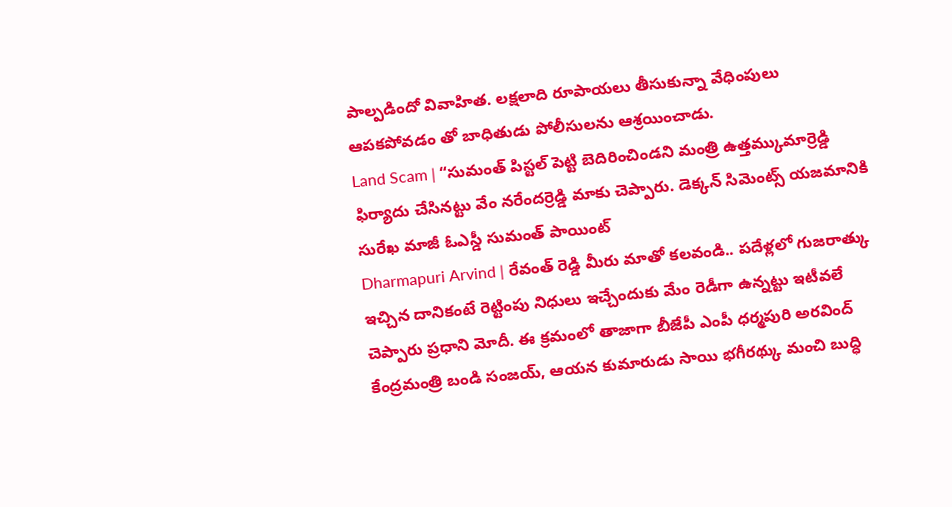పాల్పడిందో వివాహిత. లక్షలాది రూపాయలు తీసుకున్నా వేధింపులు ఆపకపోవడం తో బాధితుడు పోలీసులను ఆశ్రయించాడు.
Land Scam | “సుమంత్ పిస్టల్ పెట్టి బెదిరించిండని మంత్రి ఉత్తమ్కుమార్రెడ్డి ఫిర్యాదు చేసినట్టు వేం నరేందర్రెడ్డి మాకు చెప్పారు. డెక్కన్ సిమెంట్స్ యజమానికి సురేఖ మాజీ ఓఎస్డీ సుమంత్ పాయింట్
Dharmapuri Arvind | రేవంత్ రెడ్డి మీరు మాతో కలవండి.. పదేళ్లలో గుజరాత్కు ఇచ్చిన దానికంటే రెట్టింపు నిధులు ఇచ్చేందుకు మేం రెడీగా ఉన్నట్టు ఇటీవలే చెప్పారు ప్రధాని మోదీ. ఈ క్రమంలో తాజాగా బీజేపీ ఎంపీ ధర్మపురి అరవింద్
కేంద్రమంత్రి బండి సంజయ్, ఆయన కుమారుడు సాయి భగీరథ్కు మంచి బుద్ధి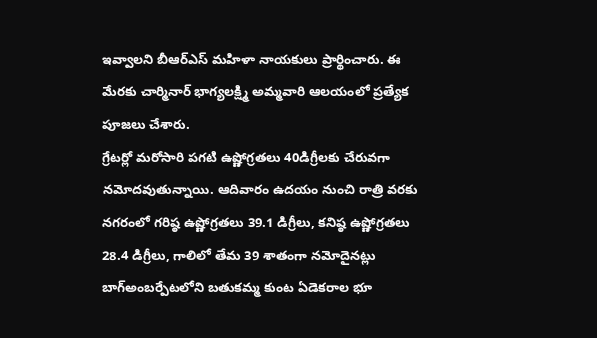ఇవ్వాలని బీఆర్ఎస్ మహిళా నాయకులు ప్రార్థించారు. ఈ మేరకు చార్మినార్ భాగ్యలక్ష్మి అమ్మవారి ఆలయంలో ప్రత్యేక పూజలు చేశారు.
గ్రేటర్లో మరోసారి పగటి ఉష్ణోగ్రతలు 40డిగ్రీలకు చేరువగా నమోదవుతున్నాయి. ఆదివారం ఉదయం నుంచి రాత్రి వరకు నగరంలో గరిష్ఠ ఉష్ణోగ్రతలు 39.1 డిగ్రీలు, కనిష్ఠ ఉష్ణోగ్రతలు 28.4 డిగ్రీలు, గాలిలో తేమ 39 శాతంగా నమోదైనట్లు
బాగ్అంబర్పేటలోని బతుకమ్మ కుంట ఏడెకరాల భూ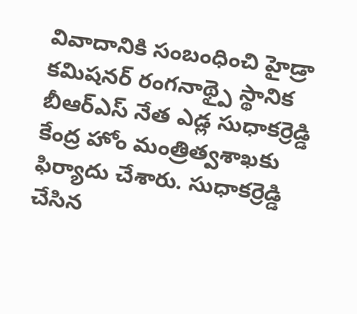వివాదానికి సంబంధించి హైడ్రా కమిషనర్ రంగనాథ్పై స్థానిక బీఆర్ఎస్ నేత ఎడ్ల సుధాకర్రెడ్డి కేంద్ర హోం మంత్రిత్వశాఖకు ఫిర్యాదు చేశారు. సుధాకర్రెడ్డి చేసిన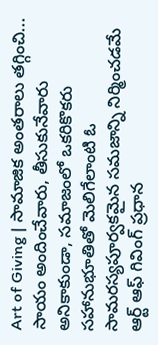Art of Giving | సామాజిక అంతరాలు తగ్గించి... సాయం అందించేవారు, తీసుకునేవారు అనికాకుండా, సమాజంలో ఒకరికొకరు సహానుభూతితో మెలిగేలాంటి ఓ సామరస్యపూర్వకమైన సమజాన్ని నిర్మించడమే ఆర్ట్ ఆఫ్ గివింగ్ ప్రధాన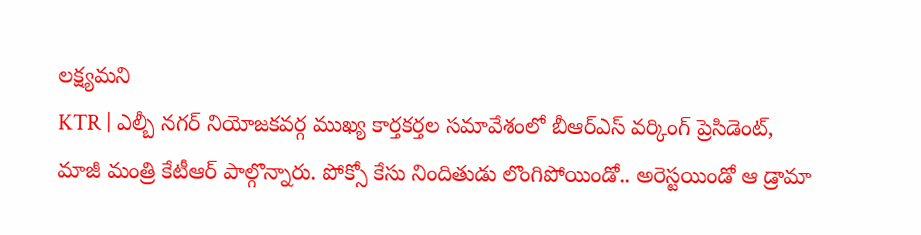లక్ష్యమని
KTR | ఎల్బీ నగర్ నియోజకవర్గ ముఖ్య కార్తకర్తల సమావేశంలో బీఆర్ఎస్ వర్కింగ్ ప్రెసిడెంట్, మాజీ మంత్రి కేటీఆర్ పాల్గొన్నారు. పోక్సో కేసు నిందితుడు లొంగిపోయిండో.. అరెస్టయిండో ఆ డ్రామా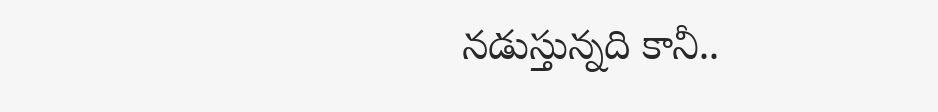నడుస్తున్నది కానీ..